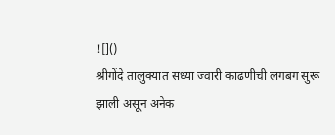![]()
श्रीगोंदे तालुक्यात सध्या ज्वारी काढणीची लगबग सुरू झाली असून अनेक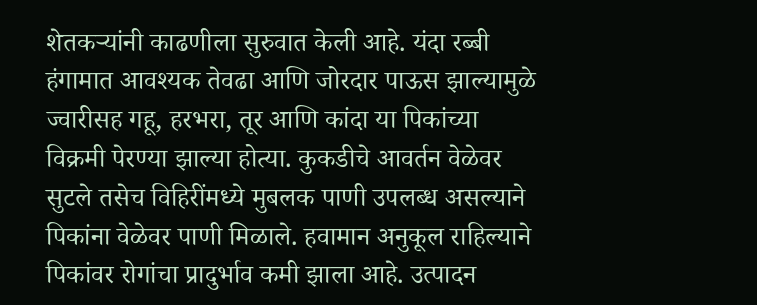शेतकऱ्यांनी काढणीला सुरुवात केली आहे. यंदा रब्बी हंगामात आवश्यक तेवढा आणि जोरदार पाऊस झाल्यामुळे ज्वारीसह गहू, हरभरा, तूर आणि कांदा या पिकांच्या विक्रमी पेरण्या झाल्या होत्या. कुकडीचे आवर्तन वेळेवर सुटले तसेच विहिरींमध्ये मुबलक पाणी उपलब्ध असल्याने पिकांना वेळेवर पाणी मिळाले. हवामान अनुकूल राहिल्याने पिकांवर रोगांचा प्रादुर्भाव कमी झाला आहे. उत्पादन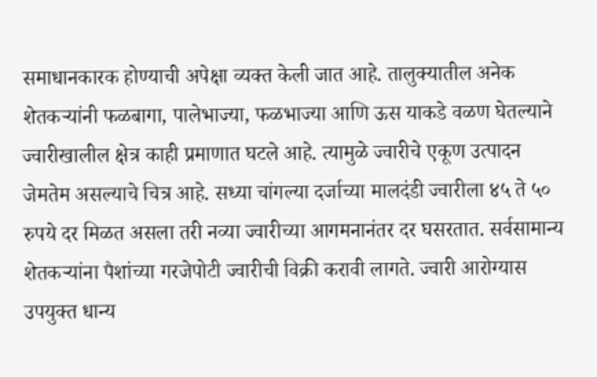समाधानकारक होण्याची अपेक्षा व्यक्त केली जात आहे. तालुक्यातील अनेक शेतकऱ्यांनी फळबागा, पालेभाज्या, फळभाज्या आणि ऊस याकडे वळण घेतल्याने ज्वारीखालील क्षेत्र काही प्रमाणात घटले आहे. त्यामुळे ज्वारीचे एकूण उत्पादन जेमतेम असल्याचे चित्र आहे. सध्या चांगल्या दर्जाच्या मालदंडी ज्वारीला ४५ ते ५० रुपये दर मिळत असला तरी नव्या ज्वारीच्या आगमनानंतर दर घसरतात. सर्वसामान्य शेतकऱ्यांना पैशांच्या गरजेपोटी ज्वारीची विक्री करावी लागते. ज्वारी आरोग्यास उपयुक्त धान्य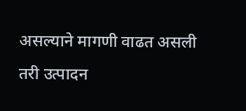असल्याने मागणी वाढत असली तरी उत्पादन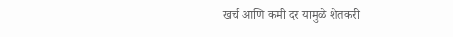खर्च आणि कमी दर यामुळे शेतकरी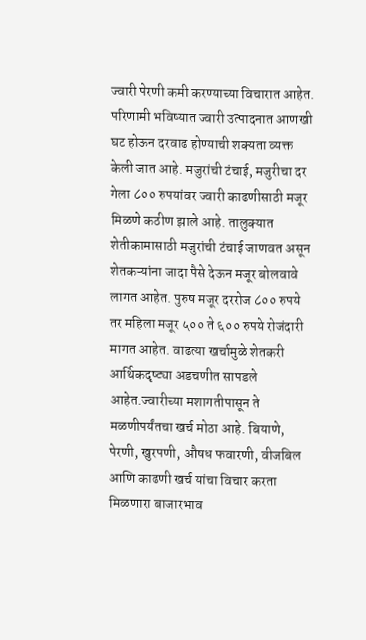ज्वारी पेरणी कमी करण्याच्या विचारात आहेत. परिणामी भविष्यात ज्वारी उत्पादनात आणखी घट होऊन दरवाढ होण्याची शक्यता व्यक्त केली जात आहे. मजुरांची टंचाई, मजुरीचा दर गेला ८०० रुपयांवर ज्वारी काढणीसाठी मजूर मिळणे कठीण झाले आहे. तालुक्यात शेतीकामासाठी मजुरांची टंचाई जाणवत असून शेतकऱ्यांना जादा पैसे देऊन मजूर बोलवावे लागत आहेत. पुरुष मजूर दररोज ८०० रुपये तर महिला मजूर ५०० ते ६०० रुपये रोजंदारी मागत आहेत. वाढत्या खर्चामुळे शेतकरी आर्थिकदृष्ट्या अडचणीत सापडले आहेत.ज्वारीच्या मशागतीपासून ते मळणीपर्यंतचा खर्च मोठा आहे. बियाणे, पेरणी, खुरपणी, औषध फवारणी, वीजबिल आणि काढणी खर्च यांचा विचार करता मिळणारा बाजारभाव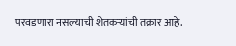परवडणारा नसल्याची शेतकऱ्यांची तक्रार आहे.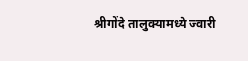श्रीगोंदे तालुक्यामध्ये ज्वारी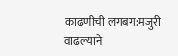काढणीची लगबग:मजुरी वाढल्याने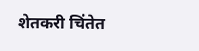शेतकरी चिंतेत